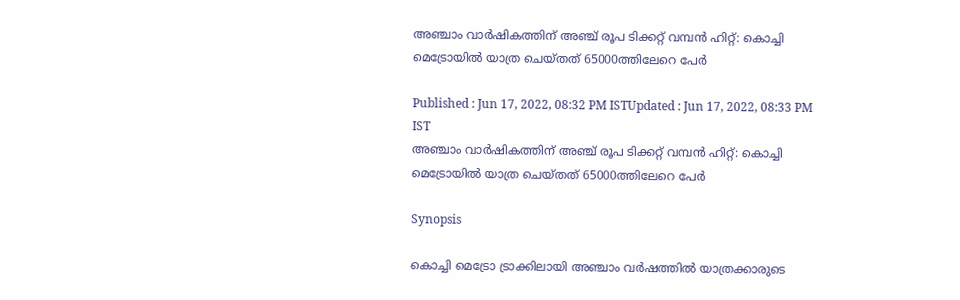അഞ്ചാം വാർഷികത്തിന് അഞ്ച് രൂപ ടിക്കറ്റ് വമ്പൻ ഹിറ്റ്: കൊച്ചി മെട്രോയിൽ യാത്ര ചെയ്തത് 65000ത്തിലേറെ പേർ

Published : Jun 17, 2022, 08:32 PM ISTUpdated : Jun 17, 2022, 08:33 PM IST
അഞ്ചാം വാർഷികത്തിന് അഞ്ച് രൂപ ടിക്കറ്റ് വമ്പൻ ഹിറ്റ്: കൊച്ചി മെട്രോയിൽ യാത്ര ചെയ്തത് 65000ത്തിലേറെ പേർ

Synopsis

കൊച്ചി മെട്രോ ട്രാക്കിലായി അഞ്ചാം വർഷത്തിൽ യാത്രക്കാരുടെ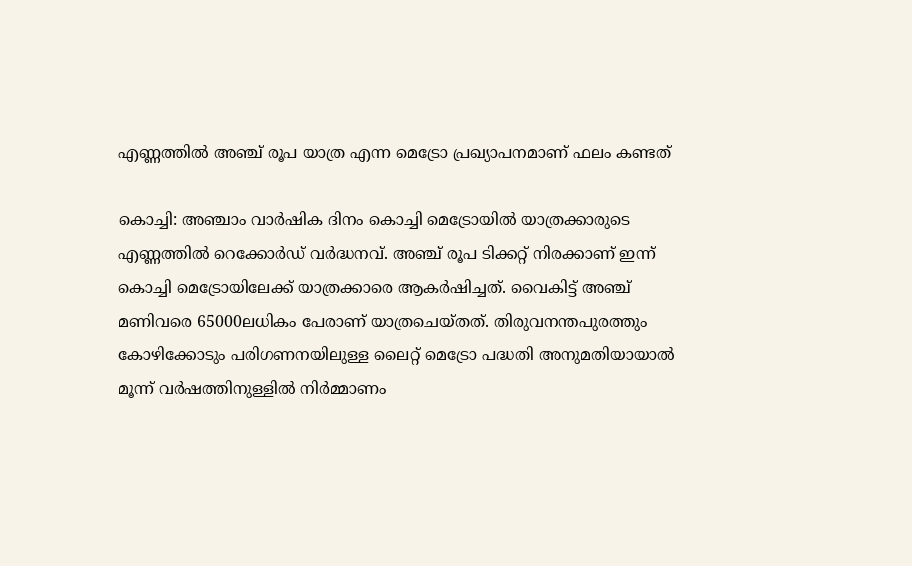എണ്ണത്തിൽ അഞ്ച് രൂപ യാത്ര എന്ന മെട്രോ പ്രഖ്യാപനമാണ് ഫലം കണ്ടത്

കൊച്ചി: അഞ്ചാം വാർഷിക ദിനം കൊച്ചി മെട്രോയിൽ യാത്രക്കാരുടെ എണ്ണത്തിൽ റെക്കോ‍ർഡ് വർദ്ധനവ്. അഞ്ച് രൂപ ടിക്കറ്റ് നിരക്കാണ് ഇന്ന് കൊച്ചി മെട്രോയിലേക്ക് യാത്രക്കാരെ ആകർഷിച്ചത്. വൈകിട്ട് അഞ്ച് മണിവരെ 65000ലധികം പേരാണ് യാത്രചെയ്തത്. തിരുവനന്തപുരത്തും കോഴിക്കോടും പരിഗണനയിലുള്ള ലൈറ്റ് മെട്രോ പദ്ധതി അനുമതിയായാൽ മൂന്ന് വർഷത്തിനുള്ളിൽ നിർമ്മാണം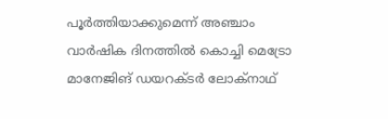പൂർത്തിയാക്കുമെന്ന് അഞ്ചാം വാർഷിക ദിനത്തിൽ കൊച്ചി മെട്രോ മാനേജിങ് ഡയറക്ടർ ലോക്നാഥ്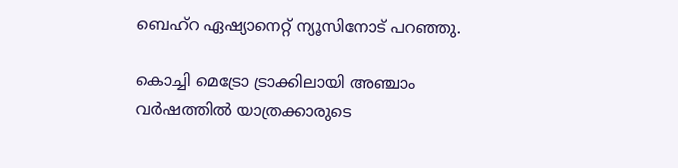ബെഹ്റ ഏഷ്യാനെറ്റ് ന്യൂസിനോട് പറഞ്ഞു.

കൊച്ചി മെട്രോ ട്രാക്കിലായി അഞ്ചാം വർഷത്തിൽ യാത്രക്കാരുടെ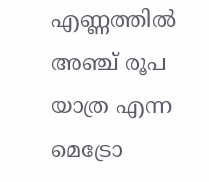എണ്ണത്തിൽ അഞ്ച് രൂപ യാത്ര എന്ന മെട്രോ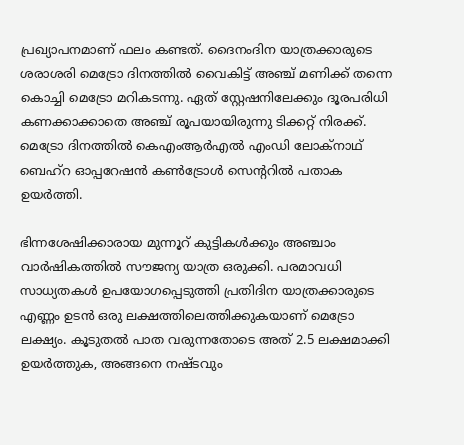പ്രഖ്യാപനമാണ് ഫലം കണ്ടത്. ദൈനംദിന യാത്രക്കാരുടെ ശരാശരി മെട്രോ ദിനത്തിൽ വൈകിട്ട് അഞ്ച് മണിക്ക് തന്നെ കൊച്ചി മെട്രോ മറികടന്നു. ഏത് സ്റ്റേഷനിലേക്കും ദൂരപരിധി കണക്കാക്കാതെ അഞ്ച് രൂപയായിരുന്നു ടിക്കറ്റ് നിരക്ക്. മെട്രോ ദിനത്തിൽ കെഎംആർഎൽ എംഡി ലോക്നാഥ് ബെഹ്റ ഓപ്പറേഷൻ കണ്‍ട്രോൾ സെന്‍ററിൽ പതാക ഉയർത്തി.

ഭിന്നശേഷിക്കാരായ മുന്നൂറ് കുട്ടികൾക്കും അഞ്ചാം വാർഷികത്തിൽ സൗജന്യ യാത്ര ഒരുക്കി. പരമാവധി സാധ്യതകൾ ഉപയോഗപ്പെടുത്തി പ്രതിദിന യാത്രക്കാരുടെ എണ്ണം ഉടൻ ഒരു ലക്ഷത്തിലെത്തിക്കുകയാണ് മെട്രോ ലക്ഷ്യം. കൂടുതൽ പാത വരുന്നതോടെ അത് 2.5 ലക്ഷമാക്കി ഉയർത്തുക, അങ്ങനെ നഷ്ടവും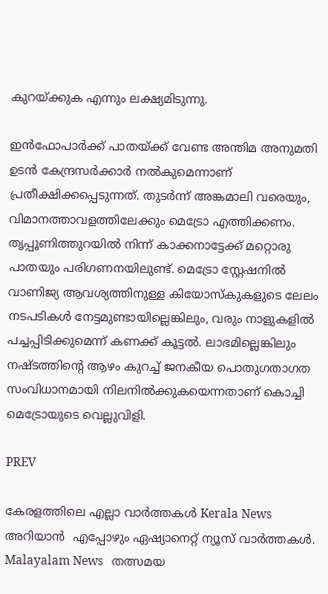കുറയ്ക്കുക എന്നും ലക്ഷ്യമിടുന്നു.

ഇൻഫോപാർക്ക് പാതയ്ക്ക് വേണ്ട അന്തിമ അനുമതി ഉടൻ കേന്ദ്രസർക്കാർ നൽകുമെന്നാണ് പ്രതീക്ഷിക്കപ്പെടുന്നത്. തുടർന്ന് അങ്കമാലി വരെയും, വിമാനത്താവളത്തിലേക്കും മെട്രോ എത്തിക്കണം. തൃപ്പൂണിത്തുറയിൽ നിന്ന് കാക്കനാട്ടേക്ക് മറ്റൊരു പാതയും പരിഗണനയിലുണ്ട്. മെട്രോ സ്റ്റേഷനിൽ വാണിജ്യ ആവശ്യത്തിനുള്ള കിയോസ്കുകളുടെ ലേലം നടപടികൾ നേട്ടമുണ്ടായില്ലെങ്കിലും, വരും നാളുകളിൽ  പച്ചപ്പിടിക്കുമെന്ന് കണക്ക് കൂട്ടൽ. ലാഭമില്ലെങ്കിലും നഷ്ടത്തിന്‍റെ ആഴം കുറച്ച് ജനകീയ പൊതുഗതാഗത സംവിധാനമായി നിലനിൽക്കുകയെന്നതാണ് കൊച്ചി മെട്രോയുടെ വെല്ലുവിളി.

PREV

കേരളത്തിലെ എല്ലാ വാർത്തകൾ Kerala News അറിയാൻ  എപ്പോഴും ഏഷ്യാനെറ്റ് ന്യൂസ് വാർത്തകൾ.  Malayalam News   തത്സമയ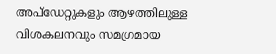അപ്‌ഡേറ്റുകളും ആഴത്തിലുള്ള വിശകലനവും സമഗ്രമായ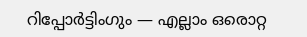റിപ്പോർട്ടിംഗും — എല്ലാം ഒരൊറ്റ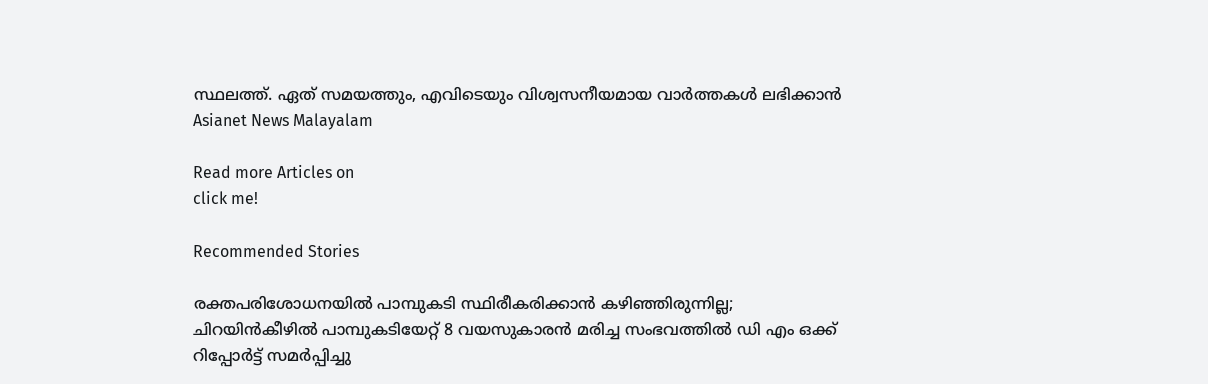സ്ഥലത്ത്. ഏത് സമയത്തും, എവിടെയും വിശ്വസനീയമായ വാർത്തകൾ ലഭിക്കാൻ Asianet News Malayalam

Read more Articles on
click me!

Recommended Stories

രക്തപരിശോധനയിൽ പാമ്പുകടി സ്ഥിരീകരിക്കാൻ കഴിഞ്ഞിരുന്നില്ല; ചിറയിൻകീഴിൽ പാമ്പുകടിയേറ്റ് 8 വയസുകാരൻ മരിച്ച സംഭവത്തിൽ ഡി എം ഒക്ക് റിപ്പോർട്ട് സമർപ്പിച്ചു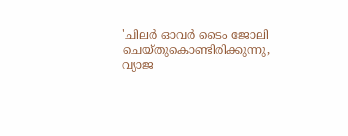'ചിലർ ഓവർ ടൈം ജോലി ചെയ്തുകൊണ്ടിരിക്കുന്നു, വ്യാജ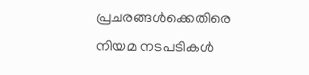പ്രചരങ്ങൾക്കെതിരെ നിയമ നടപടികൾ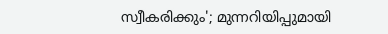സ്വീകരിക്കും'; മുന്നറിയിപ്പുമായി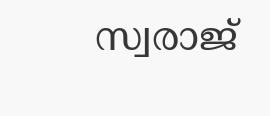സ്വരാജ്